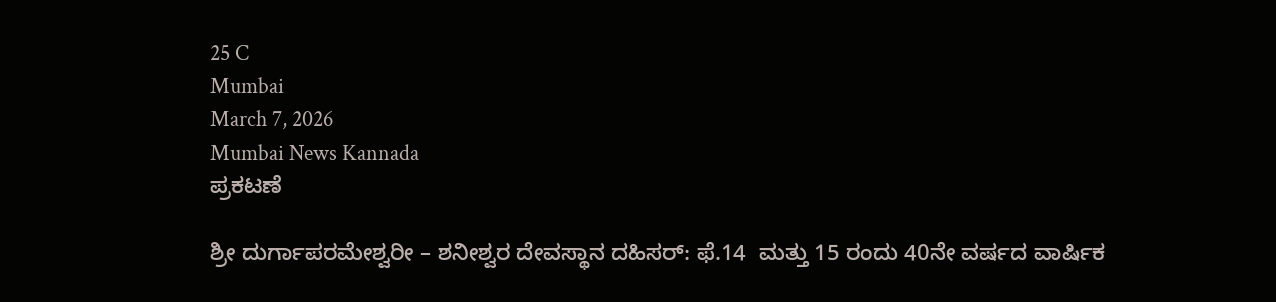25 C
Mumbai
March 7, 2026
Mumbai News Kannada
ಪ್ರಕಟಣೆ

ಶ್ರೀ ದುರ್ಗಾಪರಮೇಶ್ವರೀ – ಶನೀಶ್ವರ ದೇವಸ್ಥಾನ ದಹಿಸರ್: ಫೆ.14  ಮತ್ತು 15 ರಂದು 40ನೇ ವರ್ಷದ ವಾರ್ಷಿಕ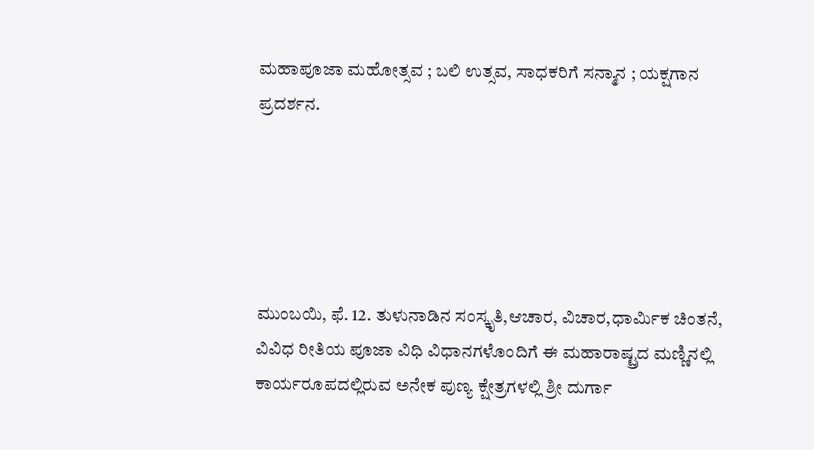ಮಹಾಪೂಜಾ ಮಹೋತ್ಸವ ; ಬಲಿ ಉತ್ಸವ, ಸಾಧಕರಿಗೆ ಸನ್ಮಾನ ; ಯಕ್ಷಗಾನ ಪ್ರದರ್ಶನ.





ಮುಂಬಯಿ, ಫೆ. 12. ತುಳುನಾಡಿನ ಸಂಸ್ಕೃತಿ,ಆಚಾರ, ವಿಚಾರ,ಧಾರ್ಮಿಕ ಚಿಂತನೆ, ವಿವಿಧ ರೀತಿಯ ಪೂಜಾ ವಿಧಿ ವಿಧಾನಗಳೊಂದಿಗೆ ಈ ಮಹಾರಾಷ್ಟ್ರದ ಮಣ್ಣಿನಲ್ಲಿ ಕಾರ್ಯರೂಪದಲ್ಲಿರುವ ಅನೇಕ ಪುಣ್ಯ ಕ್ಷೇತ್ರಗಳಲ್ಲಿ ಶ್ರೀ ದುರ್ಗಾ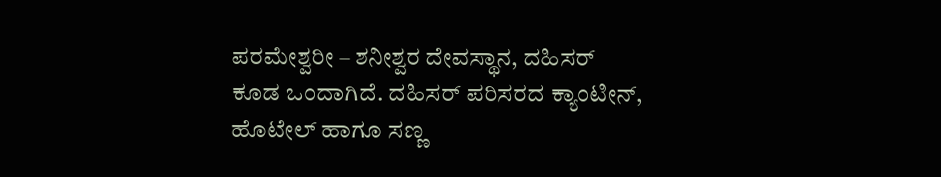ಪರಮೇಶ್ವರೀ – ಶನೀಶ್ವರ ದೇವಸ್ಥಾನ, ದಹಿಸರ್ ಕೂಡ ಒಂದಾಗಿದೆ. ದಹಿಸರ್ ಪರಿಸರದ ಕ್ಯಾಂಟೀನ್, ಹೊಟೇಲ್ ಹಾಗೂ ಸಣ್ಣ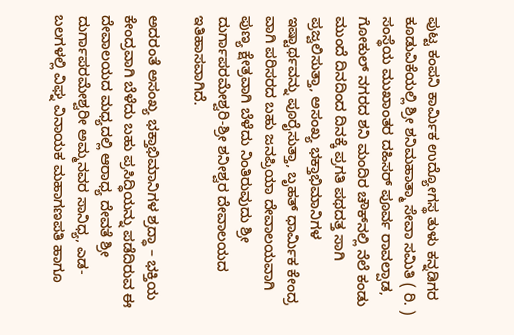ಪುಟ್ಟ ಕಂಪನಿ ಕಾರ್ಮಿಕ ಉದ್ಯೋಗಸ್ಥ ತುಳು ಕನ್ನಡಿಗರ ಕೂಡುವಿಕೆಯಲ್ಲಿ ಶ್ರೀ ಶನಿಮಹಾತ್ಮಾ ಸೇವಾ ಸಮಿತಿ ( ರಿ. ) ಸಂಸ್ಥೆಯ ಮುಖಾಂತರ ದಹಿಸರ್ ಪೂರ್ವ ರಾವಲ್ಪಾಡ, ಗೋಕುಲ್ ನಗರದ ಶನಿ ಮಂದಿರ ಚೌಕ್‌ನಲ್ಲಿ ನೆಲೆ ಕಂಡು ಮುಂದೆ ದಿನದಿಂದ ದಿನಕ್ಕೆ ಪ್ರಗತಿ ಪಥದತ್ತ ಸಾಗಿ ಪ್ರಜ್ವಲಿಸುತ್ತಾ, ಅಸಂಖ್ಯ ಭಕ್ತಾಭಿಮಾನಿಗಳ ಇಷ್ಟಾರ್ಥವನ್ನು ಪೂರೈಸುತ್ತಾ, ಬೃಹತ್ ಧಾರ್ಮಿಕ ಕೇಂದ್ರ ವಾಗಿ ಪರಿಸರದ ಬಹು ಜನಪ್ರಿಯಾ ದೇವಾಲಯವಾಗಿ ಪುಣ್ಯ ಕ್ಷೇತ್ರವಾಗಿ ಬೆಳೆದು ನಿಂತಿರುವುದು ಶ್ರೀ ದುರ್ಗಾಪರಮೇಶ್ವರಿ-ಶ್ರೀ ಶನೀಶ್ವರ ದೇವಾಲಯದ ಇತಿಹಾಸವಾಗಿದೆ.

ಅದರಂತೆ ಅಸಂಖ್ಯ ಭಕ್ತಾಭಿಮಾನಿಗಳ ಶ್ರದ್ಧಾ – ಭಕ್ತಿಯ ಕೇಂದ್ರವಾಗಿ ಬೆಳೆದು ಬಹು ಪ್ರಸಿದ್ಧಿಯನ್ನು ಪಡೆದಿರುವ ಈ ದೇವಾಲಯದ ಮಧ್ಯದಲ್ಲಿ ಆರಾಧ್ಯ ದೇವತೆ ಶ್ರೀ ದುರ್ಗಾಪರಮೇಶ್ವರೀ ಅಮ್ಮನವರ ಸಾನಿಧ್ಯ, ಎಡ-ಬಲಗಳಲ್ಲಿ ವಿಘ್ನ ವಿನಾಯಕ ಮಹಾಗಣಪತಿ ಹಾಗೂ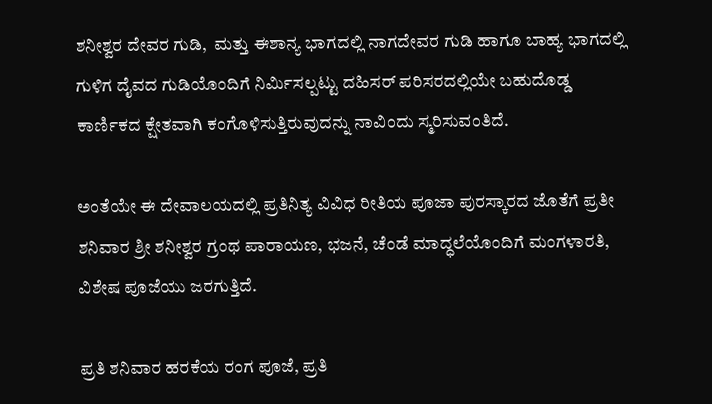ಶನೀಶ್ವರ ದೇವರ ಗುಡಿ,  ಮತ್ತು ಈಶಾನ್ಯ ಭಾಗದಲ್ಲಿ ನಾಗದೇವರ ಗುಡಿ ಹಾಗೂ ಬಾಹ್ಯ ಭಾಗದಲ್ಲಿ ಗುಳಿಗ ದೈವದ ಗುಡಿಯೊಂದಿಗೆ ನಿರ್ಮಿಸಲ್ಪಟ್ಟು ದಹಿಸ‌ರ್ ಪರಿಸರದಲ್ಲಿಯೇ ಬಹುದೊಡ್ಡ ಕಾರ್ಣಿಕದ ಕ್ಷೇತವಾಗಿ ಕಂಗೊಳಿಸುತ್ತಿರುವುದನ್ನು ನಾವಿಂದು ಸ್ಮರಿಸುವಂತಿದೆ.

ಅಂತೆಯೇ ಈ ದೇವಾಲಯದಲ್ಲಿ ಪ್ರತಿನಿತ್ಯ ವಿವಿಧ ರೀತಿಯ ಪೂಜಾ ಪುರಸ್ಕಾರದ ಜೊತೆಗೆ ಪ್ರತೀ ಶನಿವಾರ ಶ್ರೀ ಶನೀಶ್ವರ ಗ್ರಂಥ ಪಾರಾಯಣ, ಭಜನೆ, ಚೆಂಡೆ ಮಾದ್ಧಲೆಯೊಂದಿಗೆ ಮಂಗಳಾರತಿ, ವಿಶೇಷ ಪೂಜೆಯು ಜರಗುತ್ತಿದೆ.

ಪ್ರತಿ ಶನಿವಾರ ಹರಕೆಯ ರಂಗ ಪೂಜೆ, ಪ್ರತಿ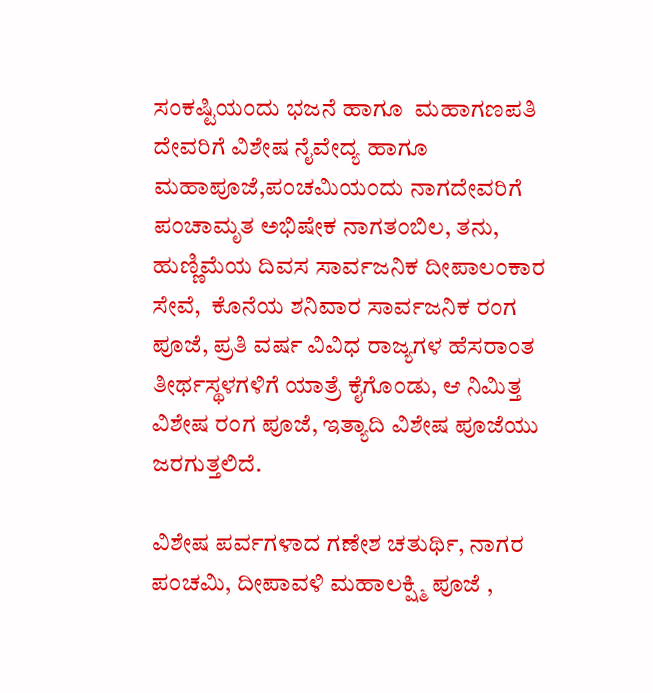ಸಂಕಷ್ಟಿಯಂದು ಭಜನೆ ಹಾಗೂ  ಮಹಾಗಣಪತಿ ದೇವರಿಗೆ ವಿಶೇಷ ನೈವೇದ್ಯ ಹಾಗೂ ಮಹಾಪೂಜೆ,ಪಂಚಮಿಯಂದು ನಾಗದೇವರಿಗೆ ಪಂಚಾಮೃತ ಅಭಿಷೇಕ ನಾಗತಂಬಿಲ, ತನು, ಹುಣ್ಣಿಮೆಯ ದಿವಸ ಸಾರ್ವಜನಿಕ ದೀಪಾಲಂಕಾರ ಸೇವೆ,  ಕೊನೆಯ ಶನಿವಾರ ಸಾರ್ವಜನಿಕ ರಂಗ ಪೂಜೆ, ಪ್ರತಿ ವರ್ಷ ವಿವಿಧ ರಾಜ್ಯಗಳ ಹೆಸರಾಂತ ತೀರ್ಥಸ್ಥಳಗಳಿಗೆ ಯಾತ್ರೆ ಕೈಗೊಂಡು, ಆ ನಿಮಿತ್ತ ವಿಶೇಷ ರಂಗ ಪೂಜೆ, ಇತ್ಯಾದಿ ವಿಶೇಷ ಪೂಜೆಯು ಜರಗುತ್ತಲಿದೆ.

ವಿಶೇಷ ಪರ್ವಗಳಾದ ಗಣೇಶ ಚತುರ್ಥಿ, ನಾಗರ ಪಂಚಮಿ, ದೀಪಾವಳಿ ಮಹಾಲಕ್ಷ್ಮಿ ಪೂಜೆ ,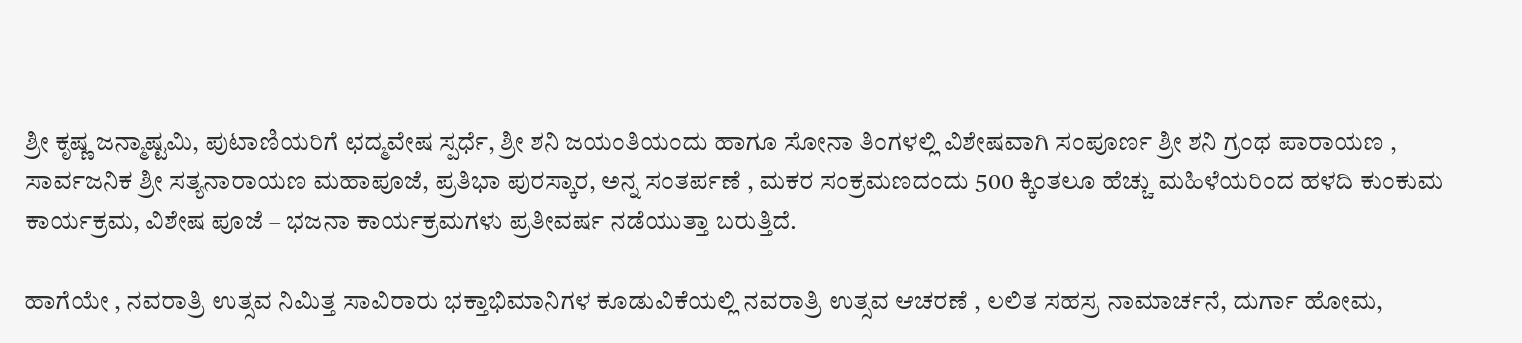ಶ್ರೀ ಕೃಷ್ಣ ಜನ್ಮಾಷ್ಟಮಿ, ಪುಟಾಣಿಯರಿಗೆ ಛದ್ಮವೇಷ ಸ್ಪರ್ಧೆ, ಶ್ರೀ ಶನಿ ಜಯಂತಿಯಂದು ಹಾಗೂ ಸೋನಾ ತಿಂಗಳಲ್ಲಿ ವಿಶೇಷವಾಗಿ ಸಂಪೂರ್ಣ ಶ್ರೀ ಶನಿ ಗ್ರಂಥ ಪಾರಾಯಣ , ಸಾರ್ವಜನಿಕ ಶ್ರೀ ಸತ್ಯನಾರಾಯಣ ಮಹಾಪೂಜೆ, ಪ್ರತಿಭಾ ಪುರಸ್ಕಾರ, ಅನ್ನ ಸಂತರ್ಪಣೆ , ಮಕರ ಸಂಕ್ರಮಣದಂದು 500 ಕ್ಕಿಂತಲೂ ಹೆಚ್ಚು ಮಹಿಳೆಯರಿಂದ ಹಳದಿ ಕುಂಕುಮ ಕಾರ್ಯಕ್ರಮ, ವಿಶೇಷ ಪೂಜೆ – ಭಜನಾ ಕಾರ್ಯಕ್ರಮಗಳು ಪ್ರತೀವರ್ಷ ನಡೆಯುತ್ತಾ ಬರುತ್ತಿದೆ.

ಹಾಗೆಯೇ , ನವರಾತ್ರಿ ಉತ್ಸವ ನಿಮಿತ್ತ ಸಾವಿರಾರು ಭಕ್ತಾಭಿಮಾನಿಗಳ ಕೂಡುವಿಕೆಯಲ್ಲಿ ನವರಾತ್ರಿ ಉತ್ಸವ ಆಚರಣೆ , ಲಲಿತ ಸಹಸ್ರ ನಾಮಾರ್ಚನೆ, ದುರ್ಗಾ ಹೋಮ,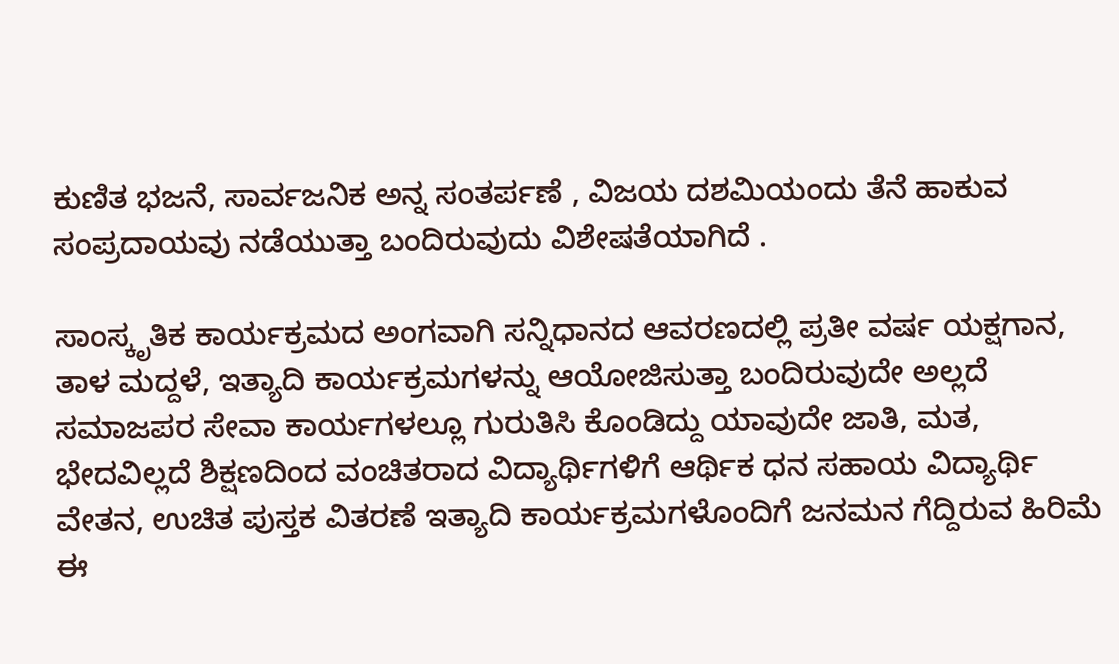ಕುಣಿತ ಭಜನೆ, ಸಾರ್ವಜನಿಕ ಅನ್ನ ಸಂತರ್ಪಣೆ , ವಿಜಯ ದಶಮಿಯಂದು ತೆನೆ ಹಾಕುವ ಸಂಪ್ರದಾಯವು ನಡೆಯುತ್ತಾ ಬಂದಿರುವುದು ವಿಶೇಷತೆಯಾಗಿದೆ .

ಸಾಂಸ್ಕೃತಿಕ ಕಾರ್ಯಕ್ರಮದ ಅಂಗವಾಗಿ ಸನ್ನಿಧಾನದ ಆವರಣದಲ್ಲಿ ಪ್ರತೀ ವರ್ಷ ಯಕ್ಷಗಾನ, ತಾಳ ಮದ್ದಳೆ, ಇತ್ಯಾದಿ ಕಾರ್ಯಕ್ರಮಗಳನ್ನು ಆಯೋಜಿಸುತ್ತಾ ಬಂದಿರುವುದೇ ಅಲ್ಲದೆ ಸಮಾಜಪರ ಸೇವಾ ಕಾರ್ಯಗಳಲ್ಲೂ ಗುರುತಿಸಿ ಕೊಂಡಿದ್ದು ಯಾವುದೇ ಜಾತಿ, ಮತ, ಭೇದವಿಲ್ಲದೆ ಶಿಕ್ಷಣದಿಂದ ವಂಚಿತರಾದ ವಿದ್ಯಾರ್ಥಿಗಳಿಗೆ ಆರ್ಥಿಕ ಧನ ಸಹಾಯ ವಿದ್ಯಾರ್ಥಿ ವೇತನ, ಉಚಿತ ಪುಸ್ತಕ ವಿತರಣೆ ಇತ್ಯಾದಿ ಕಾರ್ಯಕ್ರಮಗಳೊಂದಿಗೆ ಜನಮನ ಗೆದ್ದಿರುವ ಹಿರಿಮೆ ಈ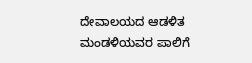ದೇವಾಲಯದ ಆಡಳಿತ ಮಂಡಳಿಯವರ ಪಾಲಿಗೆ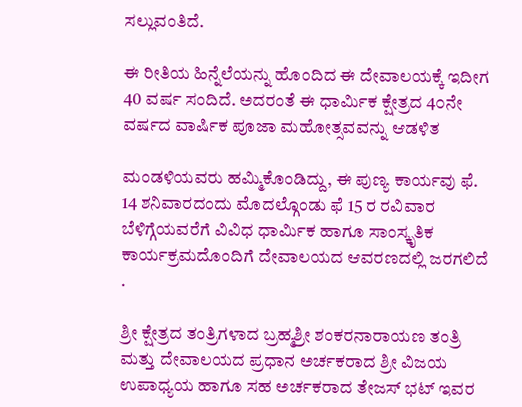ಸಲ್ಲುವಂತಿದೆ.

ಈ ರೀತಿಯ ಹಿನ್ನೆಲೆಯನ್ನು ಹೊಂದಿದ ಈ ದೇವಾಲಯಕ್ಕೆ ಇದೀಗ 40 ವರ್ಷ ಸಂದಿದೆ. ಅದರಂತೆ ಈ ಧಾರ್ಮಿಕ ಕ್ಷೇತ್ರದ 4೦ನೇ ವರ್ಷದ ವಾರ್ಷಿಕ ಪೂಜಾ ಮಹೋತ್ಸವವನ್ನು ಆಡಳಿತ

ಮಂಡಳಿಯವರು ಹಮ್ಮಿಕೊಂಡಿದ್ದು, ಈ ಪುಣ್ಯ ಕಾರ್ಯವು ಫೆ. 14 ಶನಿವಾರದಂದು ಮೊದಲ್ಗೊಂಡು ಫೆ 15 ರ ರವಿವಾರ ಬೆಳಿಗ್ಗೆಯವರೆಗೆ ವಿವಿಧ ಧಾರ್ಮಿಕ ಹಾಗೂ ಸಾಂಸ್ಕೃತಿಕ ಕಾರ್ಯಕ್ರಮದೊಂದಿಗೆ ದೇವಾಲಯದ ಆವರಣದಲ್ಲಿ ಜರಗಲಿದೆ .

ಶ್ರೀ ಕ್ಷೇತ್ರದ ತಂತ್ರಿಗಳಾದ ಬ್ರಹ್ಮಶ್ರೀ ಶಂಕರನಾರಾಯಣ ತಂತ್ರಿ ಮತ್ತು ದೇವಾಲಯದ ಪ್ರಧಾನ ಅರ್ಚಕರಾದ ಶ್ರೀ ವಿಜಯ ಉಪಾಧ್ಯಯ ಹಾಗೂ ಸಹ ಅರ್ಚಕರಾದ ತೇಜಸ್ ಭಟ್ ಇವರ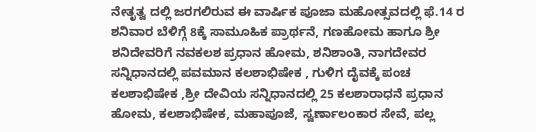ನೇತೃತ್ವ ದಲ್ಲಿ ಜರಗಲಿರುವ ಈ ವಾರ್ಷಿಕ ಪೂಜಾ ಮಹೋತ್ಸವದಲ್ಲಿ ಫೆ.14 ರ ಶನಿವಾರ ಬೆಳಿಗ್ಗೆ 8ಕ್ಕೆ ಸಾಮೂಹಿಕ ಪ್ರಾರ್ಥನೆ, ಗಣಹೋಮ ಹಾಗೂ ಶ್ರೀ ಶನಿದೇವರಿಗೆ ನವಕಲಶ ಪ್ರಧಾನ ಹೋಮ, ಶನಿಶಾಂತಿ, ನಾಗದೇವರ ಸನ್ನಿಧಾನದಲ್ಲಿ ಪವಮಾನ ಕಲಶಾಭಿಷೇಕ , ಗುಳಿಗ ದೈವಕ್ಕೆ ಪಂಚ ಕಲಶಾಭಿಷೇಕ ,ಶ್ರೀ ದೇವಿಯ ಸನ್ನಿಧಾನದಲ್ಲಿ 25 ಕಲಶಾರಾಧನೆ ಪ್ರಧಾನ ಹೋಮ, ಕಲಶಾಭಿಷೇಕ, ಮಹಾಪೂಜೆ, ಸ್ವರ್ಣಾಲಂಕಾರ ಸೇವೆ, ಪಲ್ಲ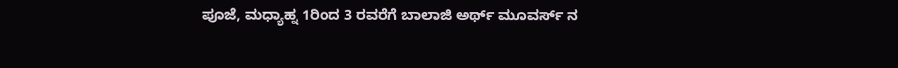ಪೂಜೆ, ಮಧ್ಯಾಹ್ನ 1ರಿಂದ 3 ರವರೆಗೆ ಬಾಲಾಜಿ ಅರ್ಥ್ ಮೂವರ್ಸ್ ನ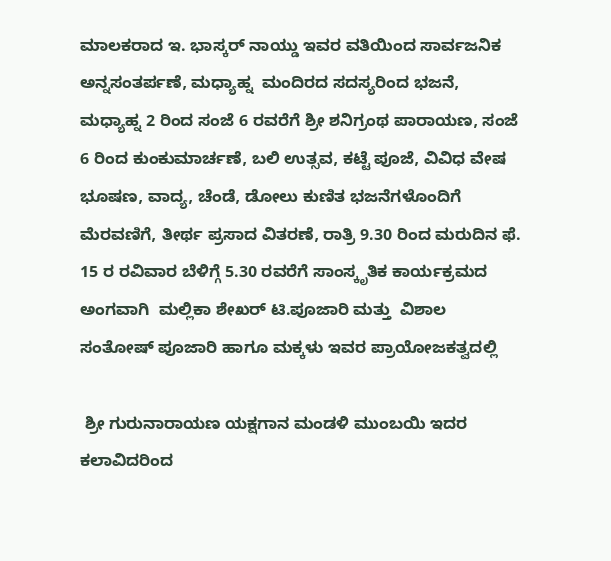ಮಾಲಕರಾದ ಇ. ಭಾಸ್ಕರ್ ನಾಯ್ಡು ಇವರ ವತಿಯಿಂದ ಸಾರ್ವಜನಿಕ ಅನ್ನಸಂತರ್ಪಣೆ, ಮಧ್ಯಾಹ್ನ  ಮಂದಿರದ ಸದಸ್ಯರಿಂದ ಭಜನೆ, ಮಧ್ಯಾಹ್ನ 2 ರಿಂದ ಸಂಜೆ 6 ರವರೆಗೆ ಶ್ರೀ ಶನಿಗ್ರಂಥ ಪಾರಾಯಣ, ಸಂಜೆ 6 ರಿಂದ ಕುಂಕುಮಾರ್ಚಣೆ, ಬಲಿ ಉತ್ಸವ, ಕಟ್ಟೆ ಪೂಜೆ, ವಿವಿಧ ವೇಷ ಭೂಷಣ, ವಾದ್ಯ, ಚೆಂಡೆ, ಡೋಲು ಕುಣಿತ ಭಜನೆಗಳೊಂದಿಗೆ  ಮೆರವಣಿಗೆ, ತೀರ್ಥ ಪ್ರಸಾದ ವಿತರಣೆ, ರಾತ್ರಿ 9.30 ರಿಂದ ಮರುದಿನ ಫೆ. 15 ರ ರವಿವಾರ ಬೆಳಿಗ್ಗೆ 5.30 ರವರೆಗೆ ಸಾಂಸ್ಕೃತಿಕ ಕಾರ್ಯಕ್ರಮದ ಅಂಗವಾಗಿ  ಮಲ್ಲಿಕಾ ಶೇಖರ್ ಟಿ.ಪೂಜಾರಿ ಮತ್ತು  ವಿಶಾಲ ಸಂತೋಷ್ ಪೂಜಾರಿ ಹಾಗೂ ಮಕ್ಕಳು ಇವರ ಪ್ರಾಯೋಜಕತ್ವದಲ್ಲಿ

 ಶ್ರೀ ಗುರುನಾರಾಯಣ ಯಕ್ಷಗಾನ ಮಂಡಳಿ ಮುಂಬಯಿ ಇದರ ಕಲಾವಿದರಿಂದ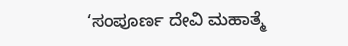‘ಸಂಪೂರ್ಣ ದೇವಿ ಮಹಾತ್ಮೆ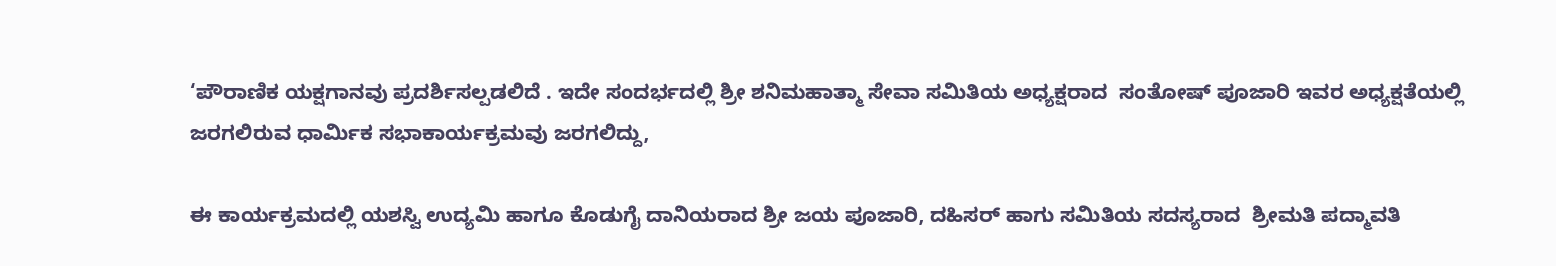‘ಪೌರಾಣಿಕ ಯಕ್ಷಗಾನವು ಪ್ರದರ್ಶಿಸಲ್ಪಡಲಿದೆ . ಇದೇ ಸಂದರ್ಭದಲ್ಲಿ ಶ್ರೀ ಶನಿಮಹಾತ್ಮಾ ಸೇವಾ ಸಮಿತಿಯ ಅಧ್ಯಕ್ಷರಾದ  ಸಂತೋಷ್ ಪೂಜಾರಿ ಇವರ ಅಧ್ಯಕ್ಷತೆಯಲ್ಲಿ ಜರಗಲಿರುವ ಧಾರ್ಮಿಕ ಸಭಾಕಾರ್ಯಕ್ರಮವು ಜರಗಲಿದ್ದು,

ಈ ಕಾರ್ಯಕ್ರಮದಲ್ಲಿ ಯಶಸ್ವಿ ಉದ್ಯಮಿ ಹಾಗೂ ಕೊಡುಗೈ ದಾನಿಯರಾದ ಶ್ರೀ ಜಯ ಪೂಜಾರಿ, ದಹಿಸರ್ ಹಾಗು ಸಮಿತಿಯ ಸದಸ್ಯರಾದ  ಶ್ರೀಮತಿ ಪದ್ಮಾವತಿ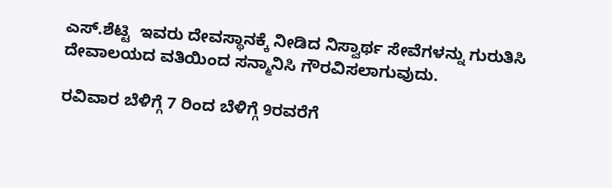ಎಸ್.ಶೆಟ್ಟಿ  ಇವರು ದೇವಸ್ಥಾನಕ್ಕೆ ನೀಡಿದ ನಿಸ್ವಾರ್ಥ ಸೇವೆಗಳನ್ನು ಗುರುತಿಸಿ  ದೇವಾಲಯದ ವತಿಯಿಂದ ಸನ್ಮಾನಿಸಿ ಗೌರವಿಸಲಾಗುವುದು.

ರವಿವಾರ ಬೆಳಿಗ್ಗೆ 7 ರಿಂದ ಬೆಳಿಗ್ಗೆ 9ರವರೆಗೆ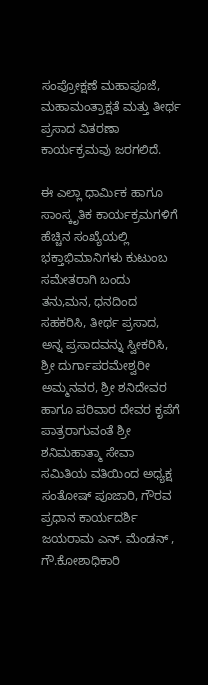ಸಂಪ್ರೋಕ್ಷಣೆ ಮಹಾಪೂಜೆ, ಮಹಾಮಂತ್ರಾಕ್ಷತೆ ಮತ್ತು ತೀರ್ಥ ಪ್ರಸಾದ ವಿತರಣಾ ಕಾರ್ಯಕ್ರಮವು ಜರಗಲಿದೆ.

ಈ ಎಲ್ಲಾ ಧಾರ್ಮಿಕ ಹಾಗೂ ಸಾಂಸ್ಕೃತಿಕ ಕಾರ್ಯಕ್ರಮಗಳಿಗೆ ಹೆಚ್ಚಿನ ಸಂಖ್ಯೆಯಲ್ಲಿ ಭಕ್ತಾಭಿಮಾನಿಗಳು ಕುಟುಂಬ ಸಮೇತರಾಗಿ ಬಂದು ತನು,ಮನ, ಧನದಿಂದ ಸಹಕರಿಸಿ, ತೀರ್ಥ ಪ್ರಸಾದ, ಅನ್ನ ಪ್ರಸಾದವನ್ನು ಸ್ವೀಕರಿಸಿ, ಶ್ರೀ ದುರ್ಗಾಪರಮೇಶ್ವರೀ  ಅಮ್ಮನವರ, ಶ್ರೀ ಶನಿದೇವರ ಹಾಗೂ ಪರಿವಾರ ದೇವರ ಕೃಪೆಗೆ ಪಾತ್ರರಾಗುವಂತೆ ಶ್ರೀ ಶನಿಮಹಾತ್ಮಾ ಸೇವಾ ಸಮಿತಿಯ ವತಿಯಿಂದ ಅಧ್ಯಕ್ಷ  ಸಂತೋಷ್ ಪೂಜಾರಿ, ಗೌರವ ಪ್ರಧಾನ ಕಾರ್ಯದರ್ಶಿ  ಜಯರಾಮ ಎನ್. ಮೆಂಡನ್ , ಗೌ.ಕೋಶಾಧಿಕಾರಿ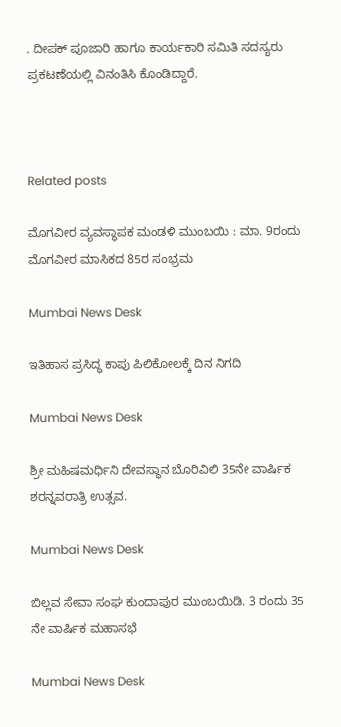. ದೀಪಕ್ ಪೂಜಾರಿ ಹಾಗೂ ಕಾರ್ಯಕಾರಿ ಸಮಿತಿ ಸದಸ್ಯರು ಪ್ರಕಟಣೆಯಲ್ಲಿ ವಿನಂತಿಸಿ ಕೊಂಡಿದ್ದಾರೆ.



Related posts

ಮೊಗವೀರ ವ್ಯವಸ್ಥಾಪಕ ಮಂಡಳಿ ಮುಂಬಯಿ : ಮಾ. 9ರಂದು ಮೊಗವೀರ ಮಾಸಿಕದ 85ರ ಸಂಭ್ರಮ

Mumbai News Desk

ಇತಿಹಾಸ ಪ್ರಸಿದ್ಧ ಕಾಪು ಪಿಲಿಕೋಲಕ್ಕೆ ದಿನ ನಿಗದಿ

Mumbai News Desk

ಶ್ರೀ ಮಹಿಷಮರ್ಧಿನಿ ದೇವಸ್ಥಾನ ಬೊರಿವಿಲಿ 35ನೇ ವಾರ್ಷಿಕ ಶರನ್ನವರಾತ್ರಿ ಉತ್ಸವ.

Mumbai News Desk

ಬಿಲ್ಲವ ಸೇವಾ ಸಂಘ ಕುಂದಾಪುರ ಮುಂಬಯಿಡಿ. 3 ರಂದು 35 ನೇ ವಾರ್ಷಿಕ ಮಹಾಸಭೆ

Mumbai News Desk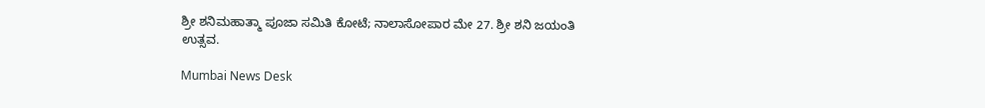ಶ್ರೀ ಶನಿಮಹಾತ್ಮಾ ಪೂಜಾ ಸಮಿತಿ ಕೋಟೆ; ನಾಲಾಸೋಪಾರ ಮೇ 27. ಶ್ರೀ ಶನಿ ಜಯಂತಿ ಉತ್ಸವ.

Mumbai News Desk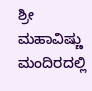ಶ್ರೀ ಮಹಾವಿಷ್ಣು ಮಂದಿರದಲ್ಲಿ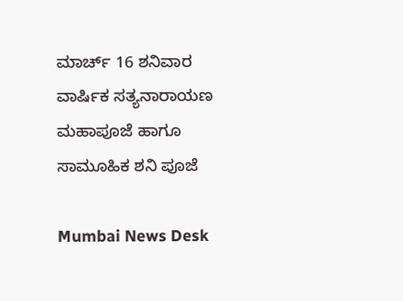ಮಾರ್ಚ್ 16 ಶನಿವಾರ ವಾರ್ಷಿಕ ಸತ್ಯನಾರಾಯಣ ಮಹಾಪೂಜೆ ಹಾಗೂ ಸಾಮೂಹಿಕ ಶನಿ ಪೂಜೆ

Mumbai News Desk